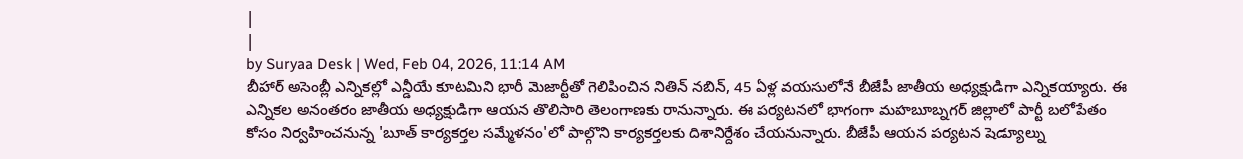|
|
by Suryaa Desk | Wed, Feb 04, 2026, 11:14 AM
బీహార్ అసెంబ్లీ ఎన్నికల్లో ఎన్డీయే కూటమిని భారీ మెజార్టీతో గెలిపించిన నితిన్ నబిన్, 45 ఏళ్ల వయసులోనే బీజేపీ జాతీయ అధ్యక్షుడిగా ఎన్నికయ్యారు. ఈ ఎన్నికల అనంతరం జాతీయ అధ్యక్షుడిగా ఆయన తొలిసారి తెలంగాణకు రానున్నారు. ఈ పర్యటనలో భాగంగా మహబూబ్నగర్ జిల్లాలో పార్టీ బలోపేతం కోసం నిర్వహించనున్న 'బూత్ కార్యకర్తల సమ్మేళనం'లో పాల్గొని కార్యకర్తలకు దిశానిర్దేశం చేయనున్నారు. బీజేపీ ఆయన పర్యటన షెడ్యూల్ను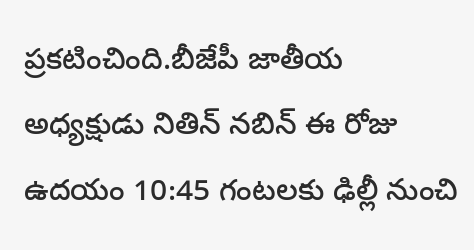ప్రకటించింది.బీజేపీ జాతీయ అధ్యక్షుడు నితిన్ నబిన్ ఈ రోజు ఉదయం 10:45 గంటలకు ఢిల్లీ నుంచి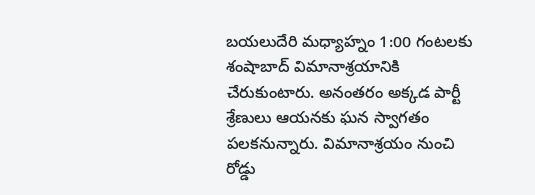బయలుదేరి మధ్యాహ్నం 1:00 గంటలకు శంషాబాద్ విమానాశ్రయానికి చేరుకుంటారు. అనంతరం అక్కడ పార్టీ శ్రేణులు ఆయనకు ఘన స్వాగతం పలకనున్నారు. విమానాశ్రయం నుంచి రోడ్డు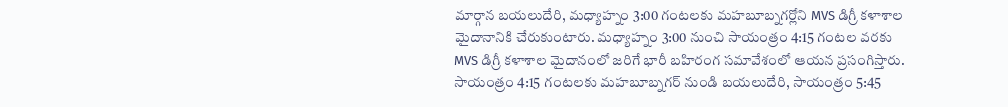మార్గాన బయలుదేరి, మధ్యాహ్నం 3:00 గంటలకు మహబూబ్నగర్లోని MVS డిగ్రీ కళాశాల మైదానానికి చేరుకుంటారు. మధ్యాహ్నం 3:00 నుంచి సాయంత్రం 4:15 గంటల వరకు MVS డిగ్రీ కళాశాల మైదానంలో జరిగే భారీ బహిరంగ సమావేశంలో ఆయన ప్రసంగిస్తారు. సాయంత్రం 4:15 గంటలకు మహబూబ్నగర్ నుండి బయలుదేరి, సాయంత్రం 5:45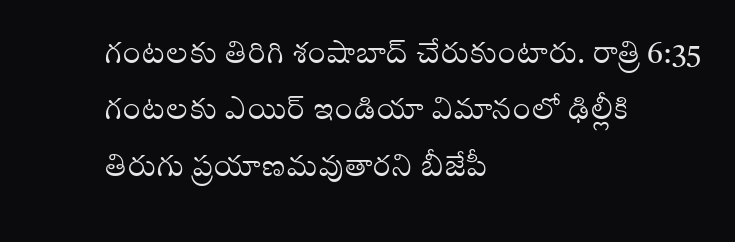గంటలకు తిరిగి శంషాబాద్ చేరుకుంటారు. రాత్రి 6:35 గంటలకు ఎయిర్ ఇండియా విమానంలో ఢిల్లీకి తిరుగు ప్రయాణమవుతారని బీజేపీ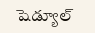షెడ్యూల్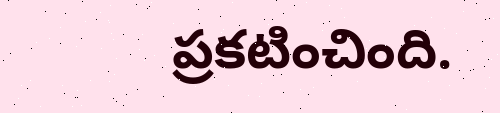ప్రకటించింది.